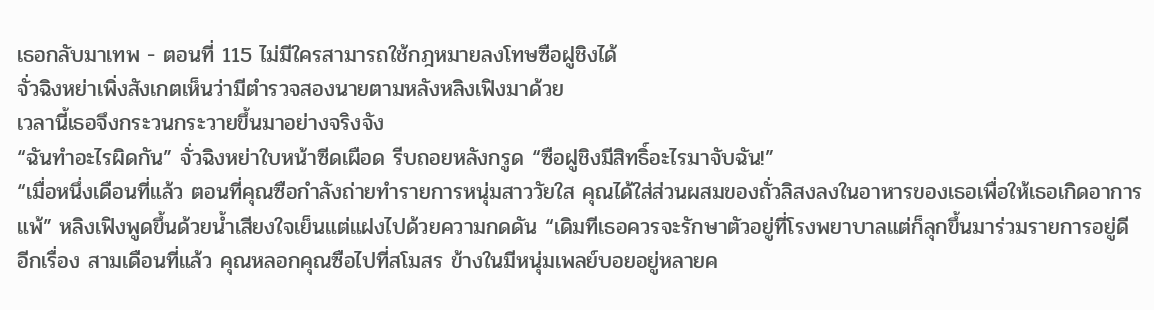เธอกลับมาเทพ - ตอนที่ 115 ไม่มีใครสามารถใช้กฎหมายลงโทษซือฝูชิงได้
จั่วฉิงหย่าเพิ่งสังเกตเห็นว่ามีตำรวจสองนายตามหลังหลิงเฟิงมาด้วย
เวลานี้เธอจึงกระวนกระวายขึ้นมาอย่างจริงจัง
“ฉันทำอะไรผิดกัน” จั่วฉิงหย่าใบหน้าซีดเผือด รีบถอยหลังกรูด “ซือฝูชิงมีสิทธิ์อะไรมาจับฉัน!”
“เมื่อหนึ่งเดือนที่แล้ว ตอนที่คุณซือกำลังถ่ายทำรายการหนุ่มสาววัยใส คุณได้ใส่ส่วนผสมของถั่วลิสงลงในอาหารของเธอเพื่อให้เธอเกิดอาการแพ้” หลิงเฟิงพูดขึ้นด้วยน้ำเสียงใจเย็นแต่แฝงไปด้วยความกดดัน “เดิมทีเธอควรจะรักษาตัวอยู่ที่โรงพยาบาลแต่ก็ลุกขึ้นมาร่วมรายการอยู่ดี
อีกเรื่อง สามเดือนที่แล้ว คุณหลอกคุณซือไปที่สโมสร ข้างในมีหนุ่มเพลย์บอยอยู่หลายค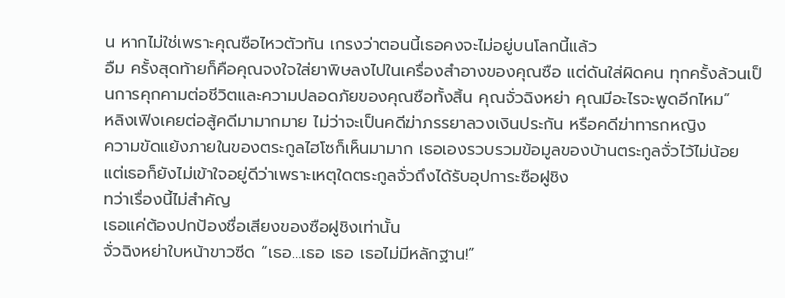น หากไม่ใช่เพราะคุณซือไหวตัวทัน เกรงว่าตอนนี้เธอคงจะไม่อยู่บนโลกนี้แล้ว
อืม ครั้งสุดท้ายก็คือคุณจงใจใส่ยาพิษลงไปในเครื่องสำอางของคุณซือ แต่ดันใส่ผิดคน ทุกครั้งล้วนเป็นการคุกคามต่อชีวิตและความปลอดภัยของคุณซือทั้งสิ้น คุณจั่วฉิงหย่า คุณมีอะไรจะพูดอีกไหม”
หลิงเฟิงเคยต่อสู้คดีมามากมาย ไม่ว่าจะเป็นคดีฆ่าภรรยาลวงเงินประกัน หรือคดีฆ่าทารกหญิง
ความขัดแย้งภายในของตระกูลไฮโซก็เห็นมามาก เธอเองรวบรวมข้อมูลของบ้านตระกูลจั่วไว้ไม่น้อย แต่เธอก็ยังไม่เข้าใจอยู่ดีว่าเพราะเหตุใดตระกูลจั่วถึงได้รับอุปการะซือฝูชิง
ทว่าเรื่องนี้ไม่สำคัญ
เธอแค่ต้องปกป้องชื่อเสียงของซือฝูชิงเท่านั้น
จั่วฉิงหย่าใบหน้าขาวซีด “เธอ…เธอ เธอ เธอไม่มีหลักฐาน!”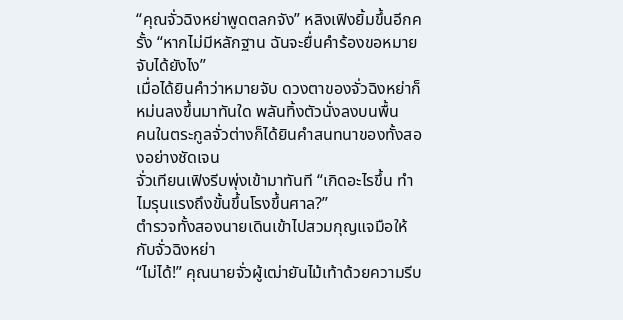“คุณจั่วฉิงหย่าพูดตลกจัง” หลิงเฟิงยิ้มขึ้นอีกครั้ง “หากไม่มีหลักฐาน ฉันจะยื่นคำร้องขอหมายจับได้ยังไง”
เมื่อได้ยินคำว่าหมายจับ ดวงตาของจั่วฉิงหย่าก็หม่นลงขึ้นมาทันใด พลันทิ้งตัวนั่งลงบนพื้น
คนในตระกูลจั่วต่างก็ได้ยินคำสนทนาของทั้งสองอย่างชัดเจน
จั่วเทียนเฟิงรีบพุ่งเข้ามาทันที “เกิดอะไรขึ้น ทำไมรุนแรงถึงขั้นขึ้นโรงขึ้นศาล?”
ตำรวจทั้งสองนายเดินเข้าไปสวมกุญแจมือให้กับจั่วฉิงหย่า
“ไม่ได้!” คุณนายจั่วผู้เฒ่ายันไม้เท้าด้วยความรีบ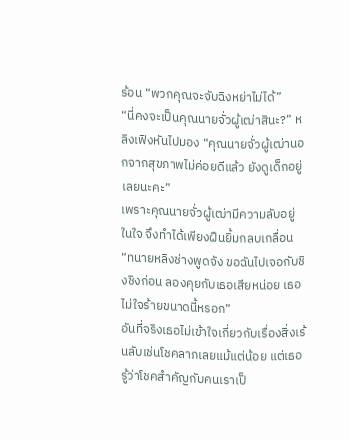ร้อน “พวกคุณจะจับฉิงหย่าไม่ได้”
“นี่คงจะเป็นคุณนายจั่วผู้เฒ่าสินะ?” หลิงเฟิงหันไปมอง “คุณนายจั่วผู้เฒ่านอกจากสุขภาพไม่ค่อยดีแล้ว ยังดูเด็กอยู่เลยนะคะ”
เพราะคุณนายจั่วผู้เฒ่ามีความลับอยู่ในใจ จึงทำได้เพียงฝืนยิ้มกลบเกลื่อน “ทนายหลิงช่างพูดจัง ขอฉันไปเจอกับชิงชิงก่อน ลองคุยกับเธอเสียหน่อย เธอไม่ใจร้ายขนาดนี้หรอก”
อันที่จริงเธอไม่เข้าใจเกี่ยวกับเรื่องสิ่งเร้นลับเช่นโชคลาภเลยแม้แต่น้อย แต่เธอรู้ว่าโชคสำคัญกับคนเราเป็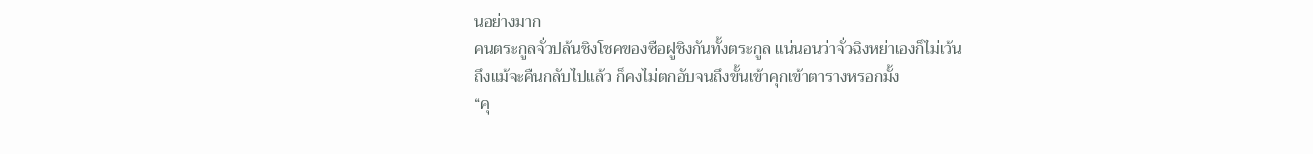นอย่างมาก
คนตระกูลจั่วปล้นชิงโชคของซือฝูชิงกันทั้งตระกูล แน่นอนว่าจั่วฉิงหย่าเองก็ไม่เว้น
ถึงแม้จะคืนกลับไปแล้ว ก็คงไม่ตกอับจนถึงขั้นเข้าคุกเข้าตารางหรอกมั้ง
“คุ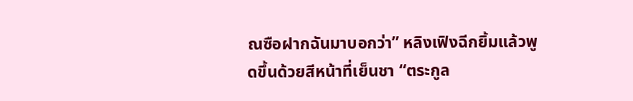ณซือฝากฉันมาบอกว่า” หลิงเฟิงฉีกยิ้มแล้วพูดขึ้นด้วยสีหน้าที่เย็นชา “ตระกูล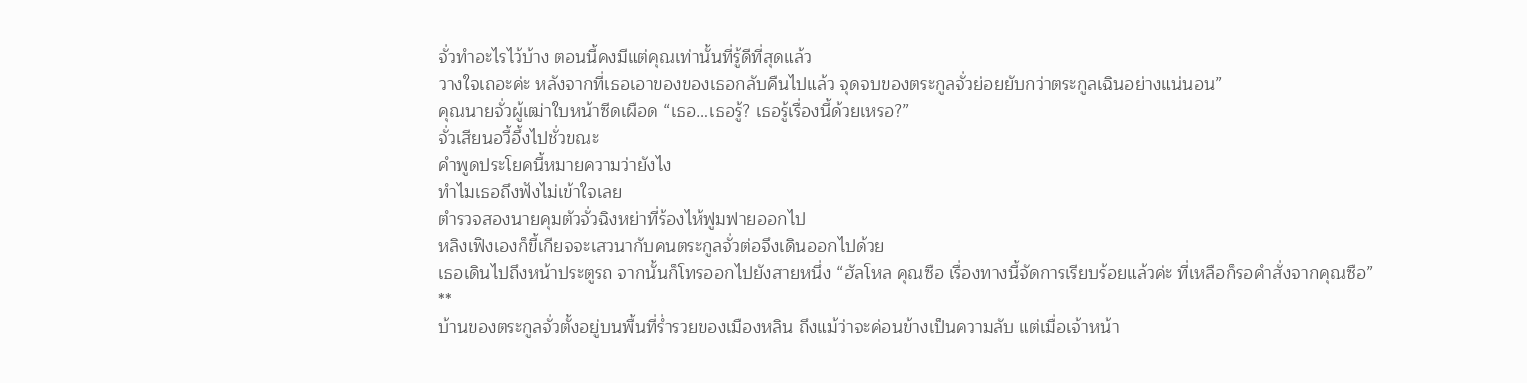จั่วทำอะไรไว้บ้าง ตอนนี้คงมีแต่คุณเท่านั้นที่รู้ดีที่สุดแล้ว
วางใจเถอะค่ะ หลังจากที่เธอเอาของของเธอกลับคืนไปแล้ว จุดจบของตระกูลจั่วย่อยยับกว่าตระกูลเฉินอย่างแน่นอน”
คุณนายจั่วผู้เฒ่าใบหน้าซีดเผือด “เธอ…เธอรู้? เธอรู้เรื่องนี้ด้วยเหรอ?”
จั่วเสียนอวี้อึ้งไปชั่วขณะ
คำพูดประโยคนี้หมายความว่ายังไง
ทำไมเธอถึงฟังไม่เข้าใจเลย
ตำรวจสองนายคุมตัวจั่วฉิงหย่าที่ร้องไห้ฟูมฟายออกไป
หลิงเฟิงเองก็ขี้เกียจจะเสวนากับคนตระกูลจั่วต่อจึงเดินออกไปด้วย
เธอเดินไปถึงหน้าประตูรถ จากนั้นก็โทรออกไปยังสายหนึ่ง “ฮัลโหล คุณซือ เรื่องทางนี้จัดการเรียบร้อยแล้วค่ะ ที่เหลือก็รอคำสั่งจากคุณซือ”
**
บ้านของตระกูลจั่วตั้งอยู่บนพื้นที่ร่ำรวยของเมืองหลิน ถึงแม้ว่าจะค่อนข้างเป็นความลับ แต่เมื่อเจ้าหน้า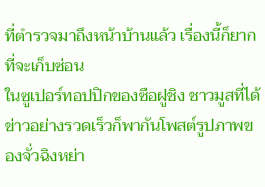ที่ตำรวจมาถึงหน้าบ้านแล้ว เรื่องนี้ก็ยากที่จะเก็บซ่อน
ในซูเปอร์ทอปปิกของซือฝูชิง ชาวมูสที่ได้ข่าวอย่างรวดเร็วก็พากันโพสต์รูปภาพของจั่วฉิงหย่า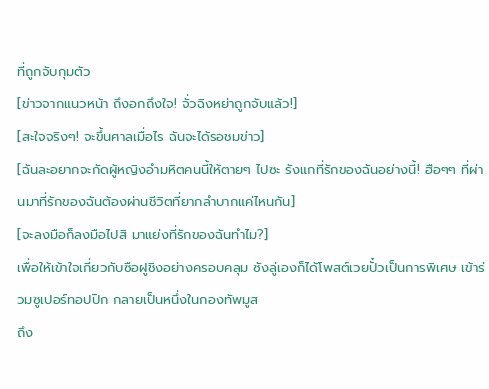ที่ถูกจับกุมตัว
[ข่าวจากแนวหน้า ถึงอกถึงใจ! จั่วฉิงหย่าถูกจับแล้ว!]
[สะใจจริงๆ! จะขึ้นศาลเมื่อไร ฉันจะได้รอชมข่าว]
[ฉันละอยากจะกัดผู้หญิงอำมหิตคนนี้ให้ตายๆ ไปซะ รังแกที่รักของฉันอย่างนี้! ฮือๆๆ ที่ผ่านมาที่รักของฉันต้องผ่านชีวิตที่ยากลำบากแค่ไหนกัน]
[จะลงมือก็ลงมือไปสิ มาแย่งที่รักของฉันทำไม?]
เพื่อให้เข้าใจเกี่ยวกับซือฝูชิงอย่างครอบคลุม ซังลู่เองก็ได้โพสต์เวยปั๋วเป็นการพิเศษ เข้าร่วมซูเปอร์ทอปปิก กลายเป็นหนึ่งในกองทัพมูส
ถึง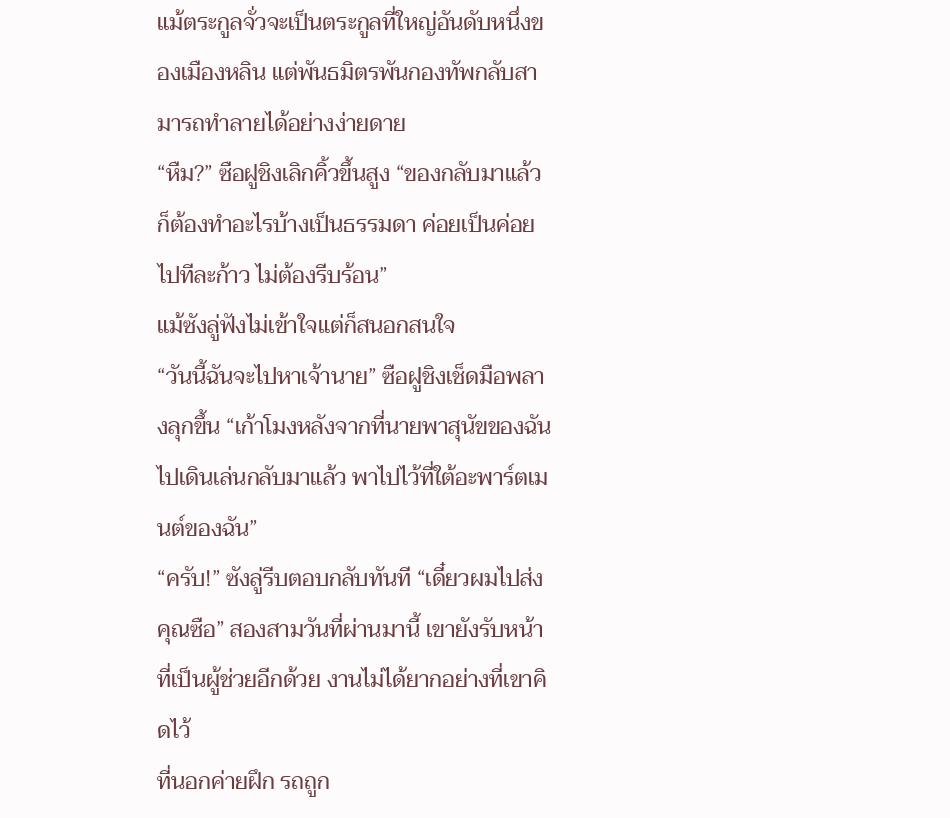แม้ตระกูลจั่วจะเป็นตระกูลที่ใหญ่อันดับหนึ่งของเมืองหลิน แต่พันธมิตรพันกองทัพกลับสามารถทำลายได้อย่างง่ายดาย
“หืม?” ซือฝูชิงเลิกคิ้วขึ้นสูง “ของกลับมาแล้วก็ต้องทำอะไรบ้างเป็นธรรมดา ค่อยเป็นค่อยไปทีละก้าว ไม่ต้องรีบร้อน”
แม้ซังลู่ฟังไม่เข้าใจแต่ก็สนอกสนใจ
“วันนี้ฉันจะไปหาเจ้านาย” ซือฝูชิงเช็ดมือพลางลุกขึ้น “เก้าโมงหลังจากที่นายพาสุนัขของฉันไปเดินเล่นกลับมาแล้ว พาไปไว้ที่ใต้อะพาร์ตเมนต์ของฉัน”
“ครับ!” ซังลู่รีบตอบกลับทันที “เดี๋ยวผมไปส่งคุณซือ” สองสามวันที่ผ่านมานี้ เขายังรับหน้าที่เป็นผู้ช่วยอีกด้วย งานไม่ได้ยากอย่างที่เขาคิดไว้
ที่นอกค่ายฝึก รถถูก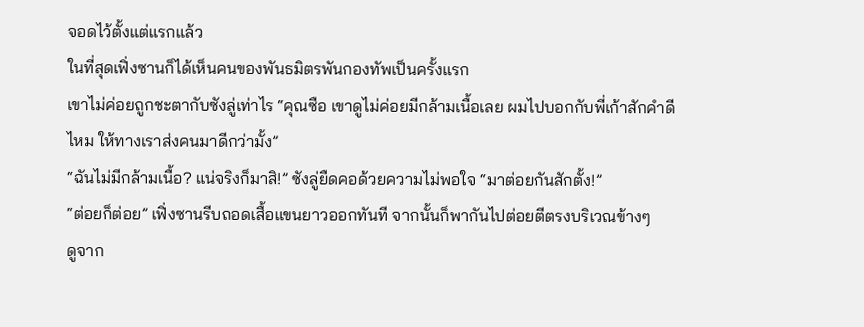จอดไว้ตั้งแต่แรกแล้ว
ในที่สุดเฟิ่งซานก็ได้เห็นคนของพันธมิตรพันกองทัพเป็นครั้งแรก
เขาไม่ค่อยถูกชะตากับซังลู่เท่าไร “คุณซือ เขาดูไม่ค่อยมีกล้ามเนื้อเลย ผมไปบอกกับพี่เก้าสักคำดีไหม ให้ทางเราส่งคนมาดีกว่ามั้ง”
“ฉันไม่มีกล้ามเนื้อ? แน่จริงก็มาสิ!” ซังลู่ยืดคอด้วยความไม่พอใจ “มาต่อยกันสักตั้ง!”
“ต่อยก็ต่อย” เฟิ่งซานรีบถอดเสื้อแขนยาวออกทันที จากนั้นก็พากันไปต่อยตีตรงบริเวณข้างๆ
ดูจาก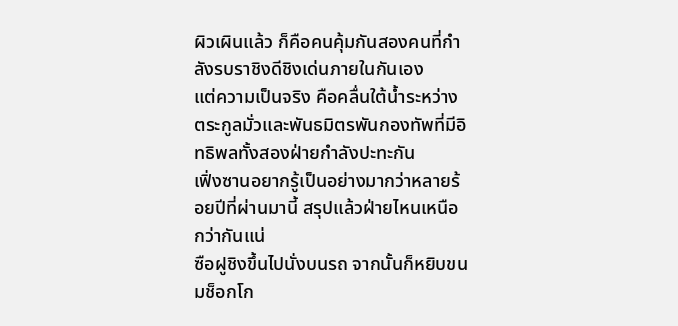ผิวเผินแล้ว ก็คือคนคุ้มกันสองคนที่กำลังรบราชิงดีชิงเด่นภายในกันเอง
แต่ความเป็นจริง คือคลื่นใต้น้ำระหว่างตระกูลมั่วและพันธมิตรพันกองทัพที่มีอิทธิพลทั้งสองฝ่ายกำลังปะทะกัน
เฟิ่งซานอยากรู้เป็นอย่างมากว่าหลายร้อยปีที่ผ่านมานี้ สรุปแล้วฝ่ายไหนเหนือกว่ากันแน่
ซือฝูชิงขึ้นไปนั่งบนรถ จากนั้นก็หยิบขนมช็อกโก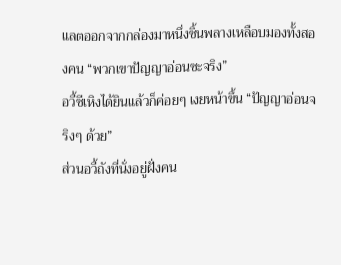แลตออกจากกล่องมาหนึ่งชิ้นพลางเหลือบมองทั้งสองคน “พวกเขาปัญญาอ่อนซะจริง”
อวี้ซีเหิงได้ยินแล้วก็ค่อยๆ เงยหน้าขึ้น “ปัญญาอ่อนจริงๆ ด้วย”
ส่วนอวี้ถังที่นั่งอยู่ฝั่งคน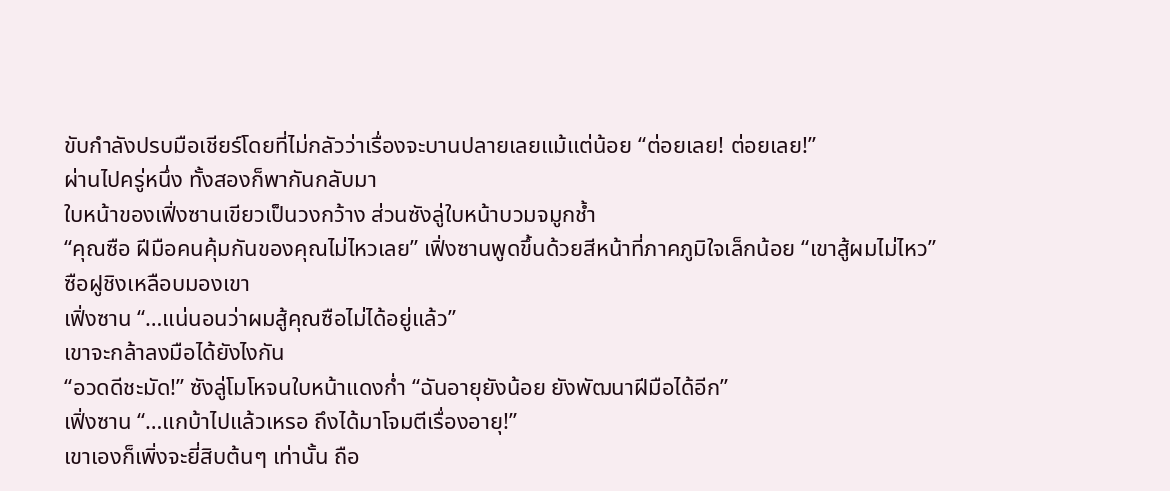ขับกำลังปรบมือเชียร์โดยที่ไม่กลัวว่าเรื่องจะบานปลายเลยแม้แต่น้อย “ต่อยเลย! ต่อยเลย!”
ผ่านไปครู่หนึ่ง ทั้งสองก็พากันกลับมา
ใบหน้าของเฟิ่งซานเขียวเป็นวงกว้าง ส่วนซังลู่ใบหน้าบวมจมูกช้ำ
“คุณซือ ฝีมือคนคุ้มกันของคุณไม่ไหวเลย” เฟิ่งซานพูดขึ้นด้วยสีหน้าที่ภาคภูมิใจเล็กน้อย “เขาสู้ผมไม่ไหว”
ซือฝูชิงเหลือบมองเขา
เฟิ่งซาน “…แน่นอนว่าผมสู้คุณซือไม่ได้อยู่แล้ว”
เขาจะกล้าลงมือได้ยังไงกัน
“อวดดีชะมัด!” ซังลู่โมโหจนใบหน้าแดงก่ำ “ฉันอายุยังน้อย ยังพัฒนาฝีมือได้อีก”
เฟิ่งซาน “…แกบ้าไปแล้วเหรอ ถึงได้มาโจมตีเรื่องอายุ!”
เขาเองก็เพิ่งจะยี่สิบต้นๆ เท่านั้น ถือ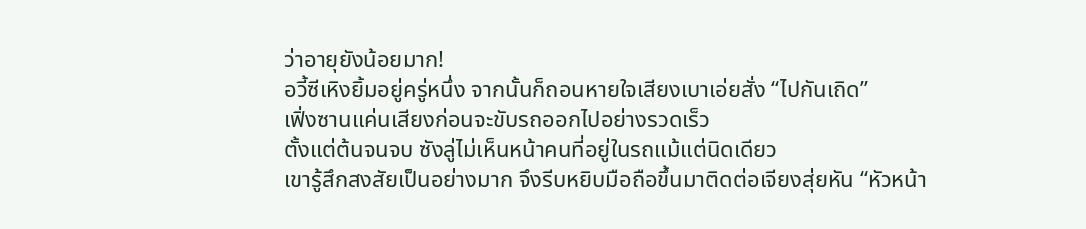ว่าอายุยังน้อยมาก!
อวี้ซีเหิงยิ้มอยู่ครู่หนึ่ง จากนั้นก็ถอนหายใจเสียงเบาเอ่ยสั่ง “ไปกันเถิด”
เฟิ่งซานแค่นเสียงก่อนจะขับรถออกไปอย่างรวดเร็ว
ตั้งแต่ต้นจนจบ ซังลู่ไม่เห็นหน้าคนที่อยู่ในรถแม้แต่นิดเดียว
เขารู้สึกสงสัยเป็นอย่างมาก จึงรีบหยิบมือถือขึ้นมาติดต่อเจียงสุ่ยหัน “หัวหน้า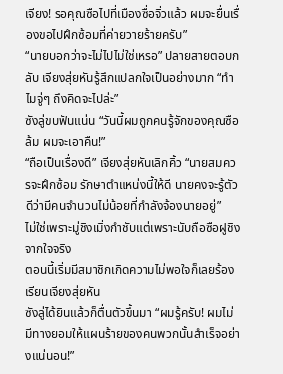เจียง! รอคุณซือไปที่เมืองซื่อจิ่วแล้ว ผมจะยื่นเรื่องขอไปฝึกซ้อมที่ค่ายวายร้ายครับ”
“นายบอกว่าจะไม่ไปไม่ใช่เหรอ” ปลายสายตอบกลับ เจียงสุ่ยหันรู้สึกแปลกใจเป็นอย่างมาก “ทำไมจู่ๆ ถึงคิดจะไปล่ะ”
ซังลู่ขบฟันแน่น “วันนี้ผมถูกคนรู้จักของคุณซือล้ม ผมจะเอาคืน!”
“ถือเป็นเรื่องดี” เจียงสุ่ยหันเลิกคิ้ว “นายสมควรจะฝึกซ้อม รักษาตำแหน่งนี้ให้ดี นายคงจะรู้ตัวดีว่ามีคนจำนวนไม่น้อยที่กำลังจ้องนายอยู่”
ไม่ใช่เพราะมู่ชิงเมิ่งกำชับแต่เพราะนับถือซือฝูชิงจากใจจริง
ตอนนี้เริ่มมีสมาชิกเกิดความไม่พอใจก็เลยร้องเรียนเจียงสุ่ยหัน
ซังลู่ได้ยินแล้วก็ตื่นตัวขึ้นมา “ผมรู้ครับ! ผมไม่มีทางยอมให้แผนร้ายของคนพวกนั้นสำเร็จอย่างแน่นอน!”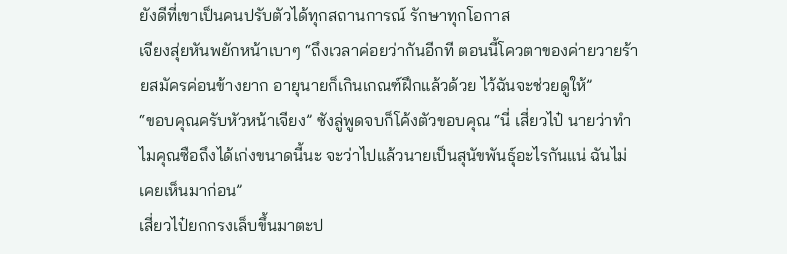ยังดีที่เขาเป็นคนปรับตัวได้ทุกสถานการณ์ รักษาทุกโอกาส
เจียงสุ่ยหันพยักหน้าเบาๆ “ถึงเวลาค่อยว่ากันอีกที ตอนนี้โควตาของค่ายวายร้ายสมัครค่อนข้างยาก อายุนายก็เกินเกณฑ์ฝึกแล้วด้วย ไว้ฉันจะช่วยดูให้”
“ขอบคุณครับหัวหน้าเจียง” ซังลู่พูดจบก็โค้งตัวขอบคุณ “นี่ เสี่ยวไป๋ นายว่าทำไมคุณซือถึงได้เก่งขนาดนี้นะ จะว่าไปแล้วนายเป็นสุนัขพันธุ์อะไรกันแน่ ฉันไม่เคยเห็นมาก่อน”
เสี่ยวไป๋ยกกรงเล็บขึ้นมาตะป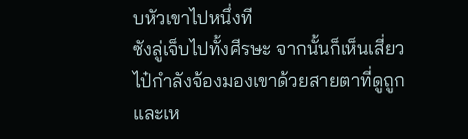บหัวเขาไปหนึ่งที
ซังลู่เจ็บไปทั้งศีรษะ จากนั้นก็เห็นเสี่ยวไป๋กำลังจ้องมองเขาด้วยสายตาที่ดูถูกและเห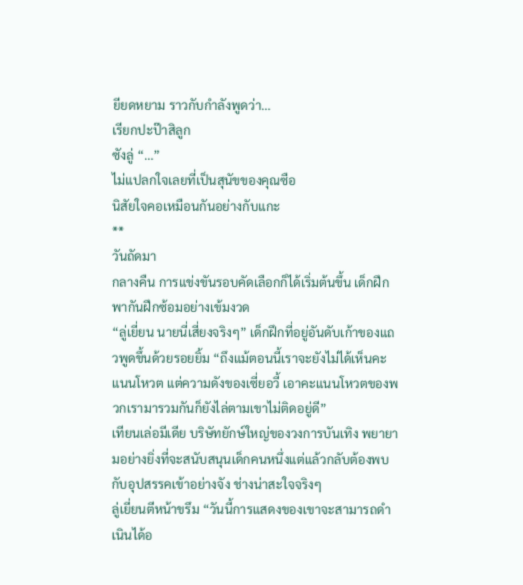ยียดหยาม ราวกับกำลังพูดว่า…
เรียกปะป๊าสิลูก
ซังลู่ “…”
ไม่แปลกใจเลยที่เป็นสุนัขของคุณซือ
นิสัยใจคอเหมือนกันอย่างกับแกะ
**
วันถัดมา
กลางคืน การแข่งขันรอบคัดเลือกก็ได้เริ่มต้นขึ้น เด็กฝึกพากันฝึกซ้อมอย่างเข้มงวด
“ลู่เยี่ยน นายนี่เสี่ยงจริงๆ” เด็กฝึกที่อยู่อันดับเก้าของแถวพูดขึ้นด้วยรอยยิ้ม “ถึงแม้ตอนนี้เราจะยังไม่ได้เห็นคะแนนโหวต แต่ความดังของเซี่ยอวี้ เอาคะแนนโหวตของพวกเรามารวมกันก็ยังไล่ตามเขาไม่ติดอยู่ดี”
เทียนเล่อมีเดีย บริษัทยักษ์ใหญ่ของวงการบันเทิง พยายามอย่างยิ่งที่จะสนับสนุนเด็กคนหนึ่งแต่แล้วกลับต้องพบกับอุปสรรคเข้าอย่างจัง ช่างน่าสะใจจริงๆ
ลู่เยี่ยนตีหน้าขรึม “วันนี้การแสดงของเขาจะสามารถดำเนินได้อ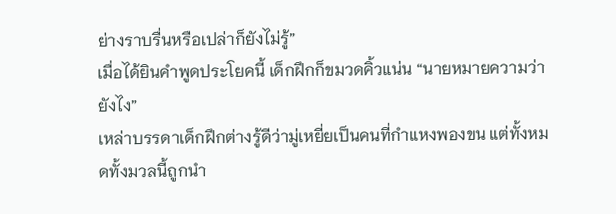ย่างราบรื่นหรือเปล่าก็ยังไม่รู้”
เมื่อได้ยินคำพูดประโยคนี้ เด็กฝึกก็ขมวดคิ้วแน่น “นายหมายความว่ายังไง”
เหล่าบรรดาเด็กฝึกต่างรู้ดีว่ามู่เหยี่ยเป็นคนที่กำแหงพองขน แต่ทั้งหมดทั้งมวลนี้ถูกนำ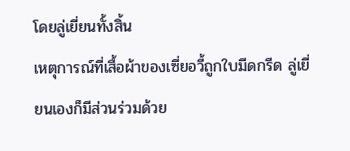โดยลู่เยี่ยนทั้งสิ้น
เหตุการณ์ที่เสื้อผ้าของเซี่ยอวี้ถูกใบมีดกรีด ลู่เยี่ยนเองก็มีส่วนร่วมด้วย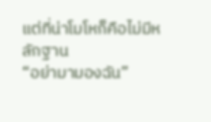แต่ที่น่าโมโหก็คือไม่มีหลักฐาน
“อย่ามามองฉัน”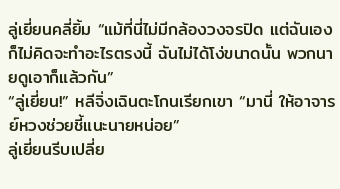ลู่เยี่ยนคลี่ยิ้ม “แม้ที่นี่ไม่มีกล้องวงจรปิด แต่ฉันเองก็ไม่คิดจะทำอะไรตรงนี้ ฉันไม่ได้โง่ขนาดนั้น พวกนายดูเอาก็แล้วกัน”
“ลู่เยี่ยน!” หลีจิ่งเฉินตะโกนเรียกเขา “มานี่ ให้อาจารย์หวงช่วยชี้แนะนายหน่อย”
ลู่เยี่ยนรีบเปลี่ย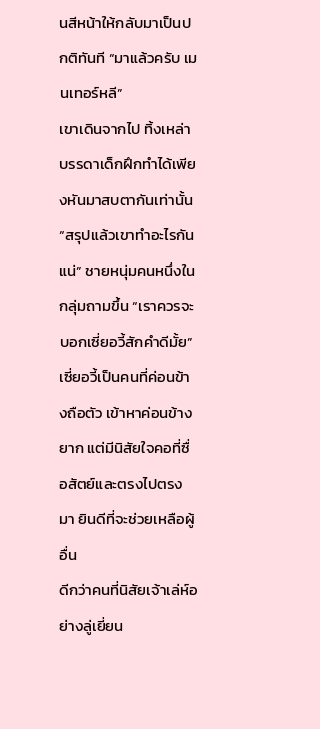นสีหน้าให้กลับมาเป็นปกติทันที “มาแล้วครับ เมนเทอร์หลี”
เขาเดินจากไป ทิ้งเหล่าบรรดาเด็กฝึกทำได้เพียงหันมาสบตากันเท่านั้น
“สรุปแล้วเขาทำอะไรกันแน่” ชายหนุ่มคนหนึ่งในกลุ่มถามขึ้น “เราควรจะบอกเซี่ยอวี้สักคำดีมั้ย”
เซี่ยอวี้เป็นคนที่ค่อนข้างถือตัว เข้าหาค่อนข้างยาก แต่มีนิสัยใจคอที่ซื่อสัตย์และตรงไปตรงมา ยินดีที่จะช่วยเหลือผู้อื่น
ดีกว่าคนที่นิสัยเจ้าเล่ห์อย่างลู่เยี่ยน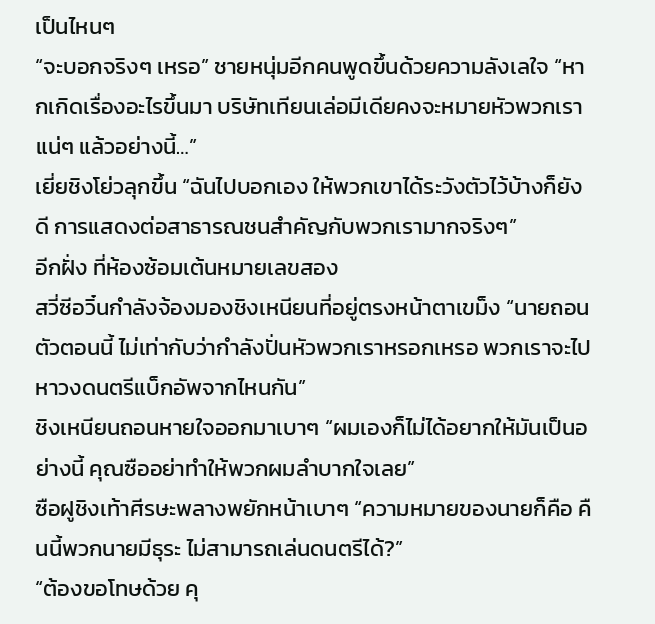เป็นไหนๆ
“จะบอกจริงๆ เหรอ” ชายหนุ่มอีกคนพูดขึ้นด้วยความลังเลใจ “หากเกิดเรื่องอะไรขึ้นมา บริษัทเทียนเล่อมีเดียคงจะหมายหัวพวกเราแน่ๆ แล้วอย่างนี้…”
เยี่ยชิงโย่วลุกขึ้น “ฉันไปบอกเอง ให้พวกเขาได้ระวังตัวไว้บ้างก็ยังดี การแสดงต่อสาธารณชนสำคัญกับพวกเรามากจริงๆ”
อีกฝั่ง ที่ห้องซ้อมเต้นหมายเลขสอง
สวี่ซีอวิ๋นกำลังจ้องมองชิงเหนียนที่อยู่ตรงหน้าตาเขม็ง “นายถอนตัวตอนนี้ ไม่เท่ากับว่ากำลังปั่นหัวพวกเราหรอกเหรอ พวกเราจะไปหาวงดนตรีแบ็กอัพจากไหนกัน”
ชิงเหนียนถอนหายใจออกมาเบาๆ “ผมเองก็ไม่ได้อยากให้มันเป็นอย่างนี้ คุณซืออย่าทำให้พวกผมลำบากใจเลย”
ซือฝูชิงเท้าศีรษะพลางพยักหน้าเบาๆ “ความหมายของนายก็คือ คืนนี้พวกนายมีธุระ ไม่สามารถเล่นดนตรีได้?”
“ต้องขอโทษด้วย คุ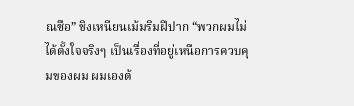ณซือ” ชิงเหนียนเม้มริมฝีปาก “พวกผมไม่ได้ตั้งใจจริงๆ เป็นเรื่องที่อยู่เหนือการควบคุมของผม ผมเองต้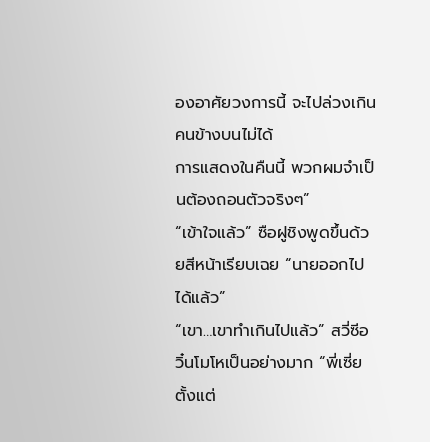องอาศัยวงการนี้ จะไปล่วงเกินคนข้างบนไม่ได้
การแสดงในคืนนี้ พวกผมจำเป็นต้องถอนตัวจริงๆ”
“เข้าใจแล้ว” ซือฝูชิงพูดขึ้นด้วยสีหน้าเรียบเฉย “นายออกไปได้แล้ว”
“เขา…เขาทำเกินไปแล้ว” สวี่ซีอวิ๋นโมโหเป็นอย่างมาก “พี่เซี่ย ตั้งแต่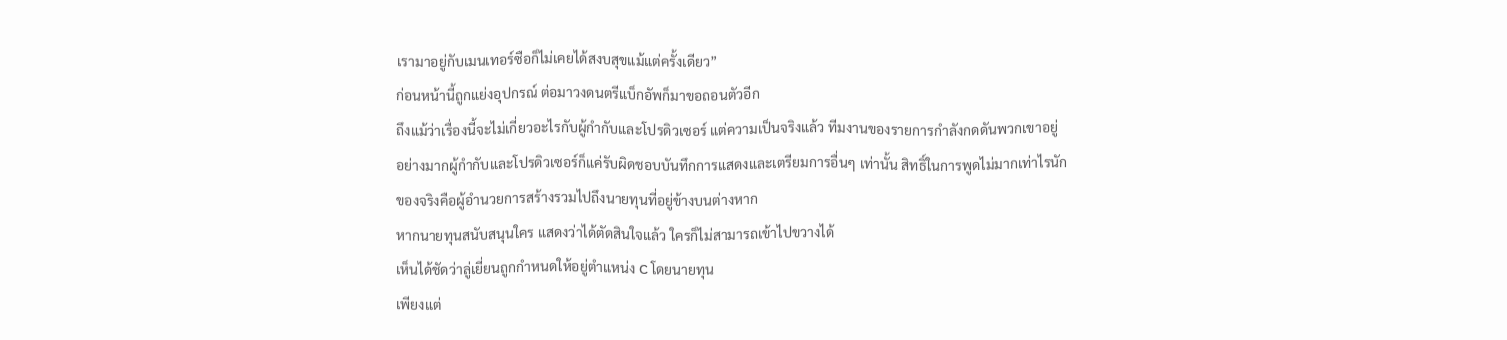เรามาอยู่กับเมนเทอร์ซือก็ไม่เคยได้สงบสุขแม้แต่ครั้งเดียว”
ก่อนหน้านี้ถูกแย่งอุปกรณ์ ต่อมาวงดนตรีแบ็กอัพก็มาขอถอนตัวอีก
ถึงแม้ว่าเรื่องนี้จะไม่เกี่ยวอะไรกับผู้กำกับและโปรดิวเซอร์ แต่ความเป็นจริงแล้ว ทีมงานของรายการกำลังกดดันพวกเขาอยู่
อย่างมากผู้กำกับและโปรดิวเซอร์ก็แค่รับผิดชอบบันทึกการแสดงและเตรียมการอื่นๆ เท่านั้น สิทธิ์ในการพูดไม่มากเท่าไรนัก
ของจริงคือผู้อำนวยการสร้างรวมไปถึงนายทุนที่อยู่ข้างบนต่างหาก
หากนายทุนสนับสนุนใคร แสดงว่าได้ตัดสินใจแล้ว ใครก็ไม่สามารถเข้าไปขวางได้
เห็นได้ชัดว่าลู่เยี่ยนถูกกำหนดให้อยู่ตำแหน่ง C โดยนายทุน
เพียงแต่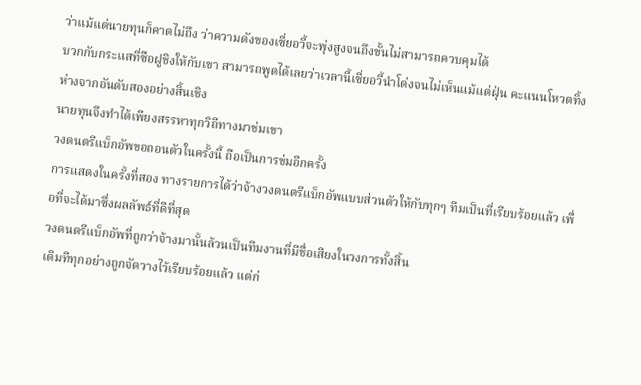ว่าแม้แต่นายทุนก็คาดไม่ถึง ว่าความดังของเซี่ยอวี้จะพุ่งสูงจนถึงขั้นไม่สามารถควบคุมได้
บวกกับกระแสที่ซือฝูชิงให้กับเขา สามารถพูดได้เลยว่าเวลานี้เซี่ยอวี้นำโด่งจนไม่เห็นแม้แต่ฝุ่น คะแนนโหวตทิ้งห่างจากอันดับสองอย่างสิ้นเชิง
นายทุนจึงทำได้เพียงสรรหาทุกวิถีทางมาข่มเขา
วงดนตรีแบ็กอัพขอถอนตัวในครั้งนี้ ถือเป็นการข่มอีกครั้ง
การแสดงในครั้งที่สอง ทางรายการได้ว่าจ้างวงดนตรีแบ็กอัพแบบส่วนตัวให้กับทุกๆ ทีมเป็นที่เรียบร้อยแล้ว เพื่อที่จะได้มาซึ่งผลลัพธ์ที่ดีที่สุด
วงดนตรีแบ็กอัพที่ถูกว่าจ้างมานั้นล้วนเป็นทีมงานที่มีชื่อเสียงในวงการทั้งสิ้น
เดิมทีทุกอย่างถูกจัดวางไว้เรียบร้อยแล้ว แต่ก่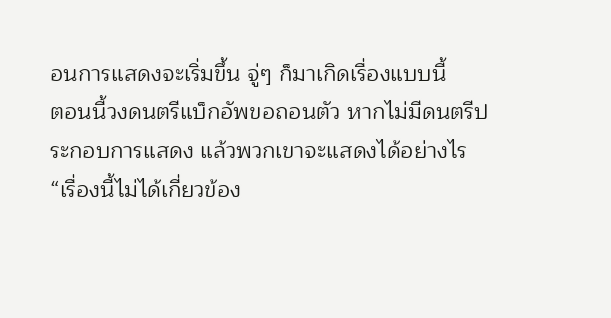อนการแสดงจะเริ่มขึ้น จู่ๆ ก็มาเกิดเรื่องแบบนี้
ตอนนี้วงดนตรีแบ็กอัพขอถอนตัว หากไม่มีดนตรีประกอบการแสดง แล้วพวกเขาจะแสดงได้อย่างไร
“เรื่องนี้ไม่ได้เกี่ยวข้อง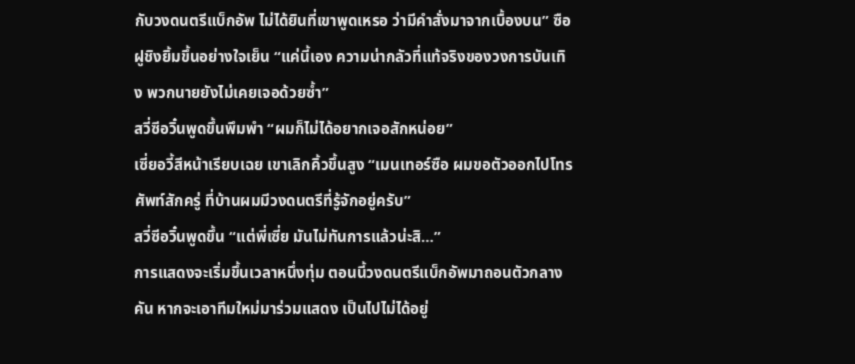กับวงดนตรีแบ็กอัพ ไม่ได้ยินที่เขาพูดเหรอ ว่ามีคำสั่งมาจากเบื้องบน” ซือฝูชิงยิ้มขึ้นอย่างใจเย็น “แค่นี้เอง ความน่ากลัวที่แท้จริงของวงการบันเทิง พวกนายยังไม่เคยเจอด้วยซ้ำ”
สวี่ซีอวิ๋นพูดขึ้นพึมพำ “ผมก็ไม่ได้อยากเจอสักหน่อย”
เซี่ยอวี้สีหน้าเรียบเฉย เขาเลิกคิ้วขึ้นสูง “เมนเทอร์ซือ ผมขอตัวออกไปโทรศัพท์สักครู่ ที่บ้านผมมีวงดนตรีที่รู้จักอยู่ครับ”
สวี่ซีอวิ๋นพูดขึ้น “แต่พี่เซี่ย มันไม่ทันการแล้วน่ะสิ…”
การแสดงจะเริ่มขึ้นเวลาหนึ่งทุ่ม ตอนนี้วงดนตรีแบ็กอัพมาถอนตัวกลางคัน หากจะเอาทีมใหม่มาร่วมแสดง เป็นไปไม่ได้อยู่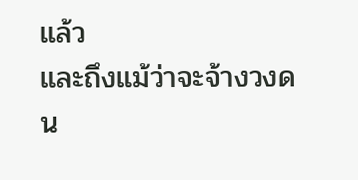แล้ว
และถึงแม้ว่าจะจ้างวงดน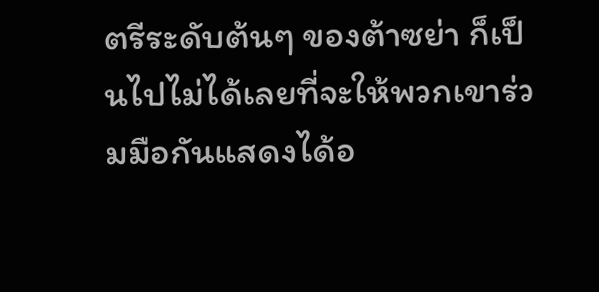ตรีระดับต้นๆ ของต้าซย่า ก็เป็นไปไม่ได้เลยที่จะให้พวกเขาร่วมมือกันแสดงได้อ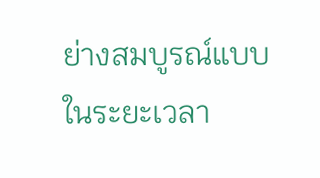ย่างสมบูรณ์แบบในระยะเวลา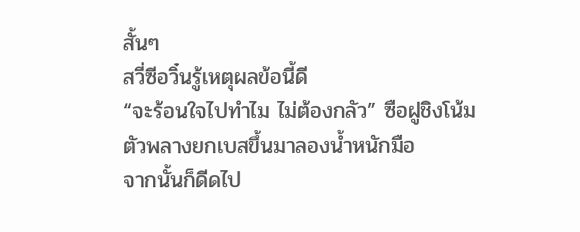สั้นๆ
สวี่ซีอวิ๋นรู้เหตุผลข้อนี้ดี
“จะร้อนใจไปทำไม ไม่ต้องกลัว” ซือฝูชิงโน้มตัวพลางยกเบสขึ้นมาลองน้ำหนักมือ
จากนั้นก็ดีดไป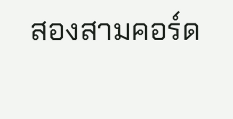สองสามคอร์ด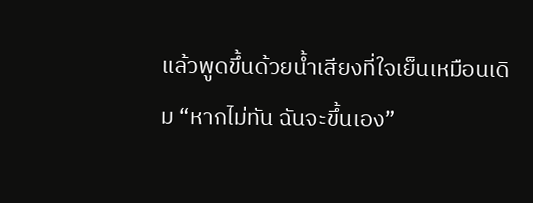แล้วพูดขึ้นด้วยน้ำเสียงที่ใจเย็นเหมือนเดิม “หากไม่ทัน ฉันจะขึ้นเอง”